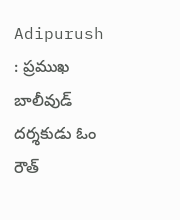Adipurush : ప్రముఖ బాలీవుడ్ దర్శకుడు ఓం రౌత్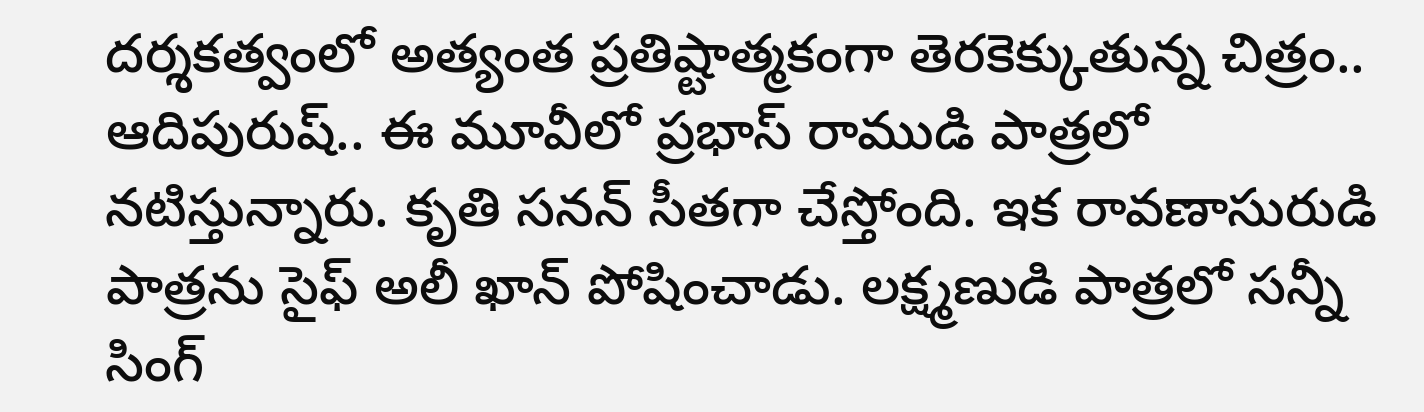దర్శకత్వంలో అత్యంత ప్రతిష్టాత్మకంగా తెరకెక్కుతున్న చిత్రం.. ఆదిపురుష్.. ఈ మూవీలో ప్రభాస్ రాముడి పాత్రలో నటిస్తున్నారు. కృతి సనన్ సీతగా చేస్తోంది. ఇక రావణాసురుడి పాత్రను సైఫ్ అలీ ఖాన్ పోషించాడు. లక్ష్మణుడి పాత్రలో సన్నీ సింగ్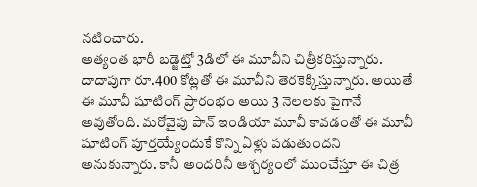నటించారు.
అత్యంత భారీ బడ్జెట్తో 3డిలో ఈ మూవీని చిత్రీకరిస్తున్నారు. దాదాపుగా రూ.400 కోట్లతో ఈ మూవీని తెరకెక్కిస్తున్నారు. అయితే ఈ మూవీ షూటింగ్ ప్రారంభం అయి 3 నెలలకు పైగానే అవుతోంది. మరోవైపు పాన్ ఇండియా మూవీ కావడంతో ఈ మూవీ షూటింగ్ పూర్తయ్యేందుకే కొన్ని ఏళ్లు పడుతుందని అనుకున్నారు. కానీ అందరినీ ఆశ్చర్యంలో ముంచేస్తూ ఈ చిత్ర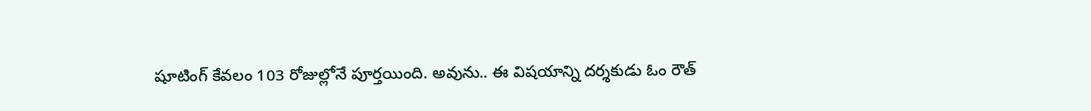షూటింగ్ కేవలం 103 రోజుల్లోనే పూర్తయింది. అవును.. ఈ విషయాన్ని దర్శకుడు ఓం రౌత్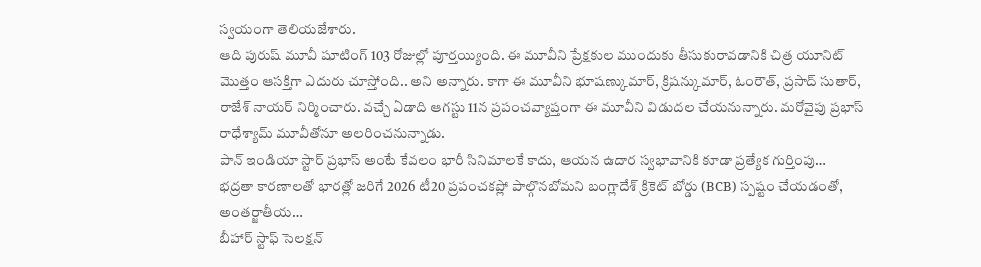స్వయంగా తెలియజేశారు.
ఆది పురుష్ మూవీ షూటింగ్ 103 రోజుల్లో పూర్తయ్యింది. ఈ మూవీని ప్రేక్షకుల ముందుకు తీసుకురావడానికి చిత్ర యూనిట్ మొత్తం ఆసక్తిగా ఎదురు చూస్తోంది.. అని అన్నారు. కాగా ఈ మూవీని భూషణ్కుమార్, క్రిషన్కుమార్, ఓంరౌత్, ప్రసాద్ సుతార్, రాజేశ్ నాయర్ నిర్మించారు. వచ్చే ఏడాది ఆగస్టు 11న ప్రపంచవ్యాప్తంగా ఈ మూవీని విడుదల చేయనున్నారు. మరోవైపు ప్రభాస్ రాధేశ్యామ్ మూవీతోనూ అలరించనున్నాడు.
పాన్ ఇండియా స్టార్ ప్రభాస్ అంటే కేవలం భారీ సినిమాలకే కాదు, ఆయన ఉదార స్వభావానికి కూడా ప్రత్యేక గుర్తింపు…
భద్రతా కారణాలతో భారత్లో జరిగే 2026 టీ20 ప్రపంచకప్లో పాల్గొనబోమని బంగ్లాదేశ్ క్రికెట్ బోర్డు (BCB) స్పష్టం చేయడంతో, అంతర్జాతీయ…
బీహార్ స్టాఫ్ సెలక్షన్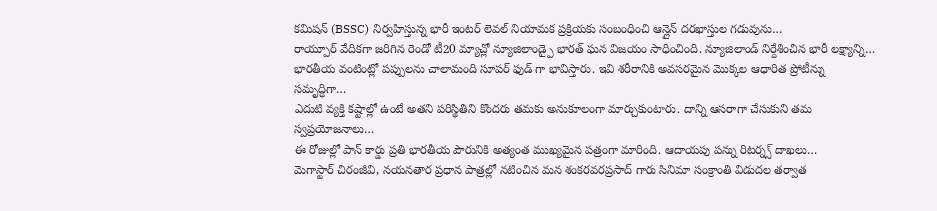కమిషన్ (BSSC) నిర్వహిస్తున్న భారీ ఇంటర్ లెవల్ నియామక ప్రక్రియకు సంబంధించి ఆన్లైన్ దరఖాస్తుల గడువును…
రాయ్పూర్ వేదికగా జరిగిన రెండో టీ20 మ్యాచ్లో న్యూజిలాండ్పై భారత్ ఘన విజయం సాధించింది. న్యూజిలాండ్ నిర్దేశించిన భారీ లక్ష్యాన్ని…
భారతీయ వంటింట్లో పప్పులను చాలామంది సూపర్ ఫుడ్ గా భావిస్తారు. ఇవి శరీరానికి అవసరమైన మొక్కల ఆధారిత ప్రోటీన్ను సమృద్ధిగా…
ఎదుటి వ్యక్తి కష్టాల్లో ఉంటే అతని పరిస్థితిని కొందరు తమకు అనుకూలంగా మార్చుకుంటారు. దాన్ని ఆసరాగా చేసుకుని తమ స్వప్రయోజనాలు…
ఈ రోజుల్లో పాన్ కార్డు ప్రతి భారతీయ పౌరునికి అత్యంత ముఖ్యమైన పత్రంగా మారింది. ఆదాయపు పన్ను రిటర్న్స్ దాఖలు…
మెగాస్టార్ చిరంజీవి, నయనతార ప్రధాన పాత్రల్లో నటించిన మన శంకరవరప్రసాద్ గారు సినిమా సంక్రాంతి విడుదల తర్వాత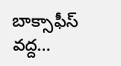బాక్సాఫీస్ వద్ద…